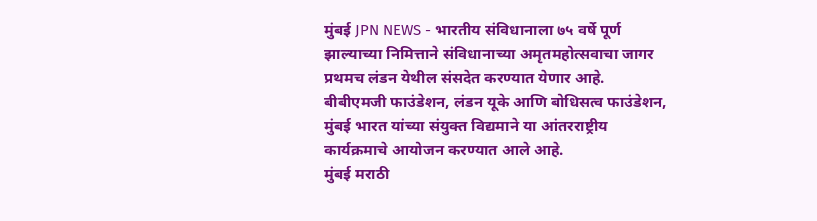मुंबई JPN NEWS - भारतीय संविधानाला ७५ वर्षे पूर्ण झाल्याच्या निमित्ताने संविधानाच्या अमृतमहोत्सवाचा जागर प्रथमच लंडन येथील संसदेत करण्यात येणार आहे. बीबीएमजी फाउंडेशन, लंडन यूके आणि बोधिसत्व फाउंडेशन, मुंबई भारत यांच्या संयुक्त विद्यमाने या आंतरराष्ट्रीय कार्यक्रमाचे आयोजन करण्यात आले आहे.
मुंबई मराठी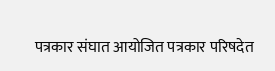पत्रकार संघात आयोजित पत्रकार परिषदेत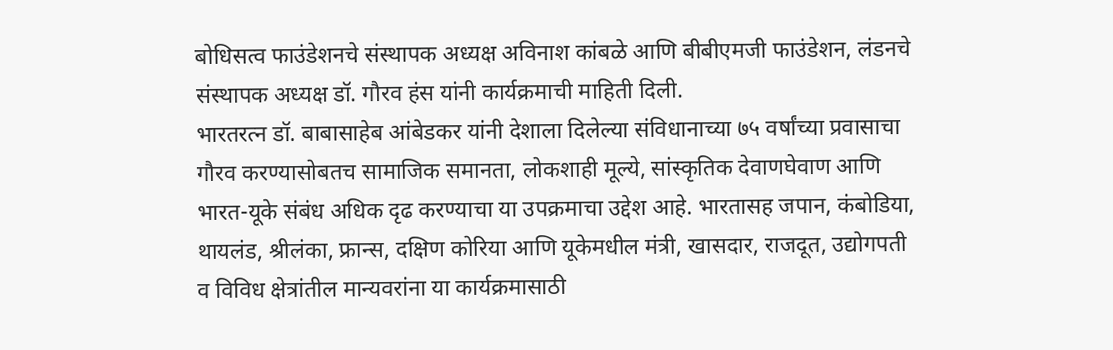बोधिसत्व फाउंडेशनचे संस्थापक अध्यक्ष अविनाश कांबळे आणि बीबीएमजी फाउंडेशन, लंडनचे संस्थापक अध्यक्ष डॉ. गौरव हंस यांनी कार्यक्रमाची माहिती दिली.
भारतरत्न डॉ. बाबासाहेब आंबेडकर यांनी देशाला दिलेल्या संविधानाच्या ७५ वर्षांच्या प्रवासाचा गौरव करण्यासोबतच सामाजिक समानता, लोकशाही मूल्ये, सांस्कृतिक देवाणघेवाण आणि भारत-यूके संबंध अधिक दृढ करण्याचा या उपक्रमाचा उद्देश आहे. भारतासह जपान, कंबोडिया, थायलंड, श्रीलंका, फ्रान्स, दक्षिण कोरिया आणि यूकेमधील मंत्री, खासदार, राजदूत, उद्योगपती व विविध क्षेत्रांतील मान्यवरांना या कार्यक्रमासाठी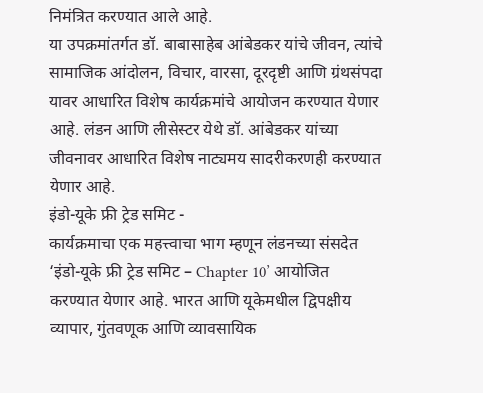निमंत्रित करण्यात आले आहे.
या उपक्रमांतर्गत डॉ. बाबासाहेब आंबेडकर यांचे जीवन, त्यांचे सामाजिक आंदोलन, विचार, वारसा, दूरदृष्टी आणि ग्रंथसंपदा यावर आधारित विशेष कार्यक्रमांचे आयोजन करण्यात येणार आहे. लंडन आणि लीसेस्टर येथे डॉ. आंबेडकर यांच्या जीवनावर आधारित विशेष नाट्यमय सादरीकरणही करण्यात येणार आहे.
इंडो-यूके फ्री ट्रेड समिट -
कार्यक्रमाचा एक महत्त्वाचा भाग म्हणून लंडनच्या संसदेत ‘इंडो-यूके फ्री ट्रेड समिट – Chapter 10’ आयोजित करण्यात येणार आहे. भारत आणि यूकेमधील द्विपक्षीय व्यापार, गुंतवणूक आणि व्यावसायिक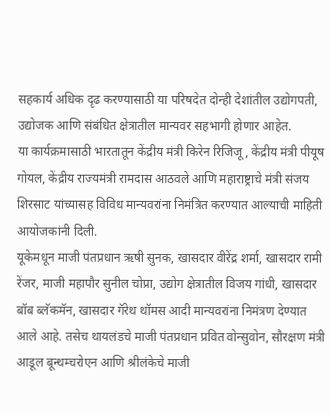सहकार्य अधिक दृढ करण्यासाठी या परिषदेत दोन्ही देशांतील उद्योगपती, उद्योजक आणि संबंधित क्षेत्रातील मान्यवर सहभागी होणार आहेत.
या कार्यक्रमासाठी भारतातून केंद्रीय मंत्री किरेन रिजिजू, केंद्रीय मंत्री पीयूष गोयल, केंद्रीय राज्यमंत्री रामदास आठवले आणि महाराष्ट्राचे मंत्री संजय शिरसाट यांच्यासह विविध मान्यवरांना निमंत्रित करण्यात आल्याची माहिती आयोजकांनी दिली.
यूकेमधून माजी पंतप्रधान ऋषी सुनक, खासदार वीरेंद्र शर्मा, खासदार रामी रेंजर, माजी महापौर सुनील चोप्रा, उद्योग क्षेत्रातील विजय गांधी, खासदार बॉब ब्लॅकमॅन, खासदार गॅरेथ थॉमस आदी मान्यवरांना निमंत्रण देण्यात आले आहे. तसेच थायलंडचे माजी पंतप्रधान प्रवित वोन्सुवोन, सौरक्षण मंत्री आडूल बून्थम्चरोएन आणि श्रीलंकेचे माजी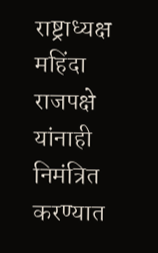राष्ट्राध्यक्ष महिंदा राजपक्षे यांनाही निमंत्रित करण्यात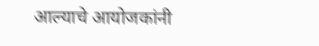आल्याचे आयोजकांनी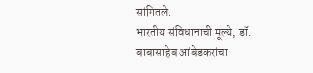सांगितले.
भारतीय संविधानाची मूल्ये, डॉ. बाबासाहेब आंबेडकरांचा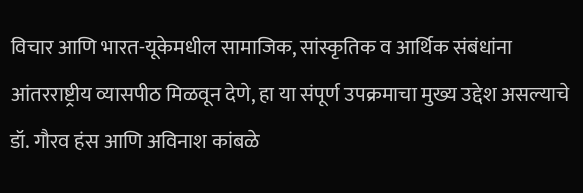विचार आणि भारत-यूकेमधील सामाजिक, सांस्कृतिक व आर्थिक संबंधांना आंतरराष्ट्रीय व्यासपीठ मिळवून देणे, हा या संपूर्ण उपक्रमाचा मुख्य उद्देश असल्याचे डॉ. गौरव हंस आणि अविनाश कांबळे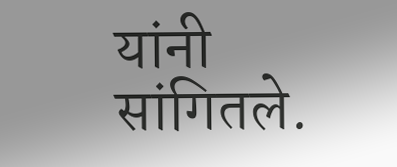यांनी सांगितले.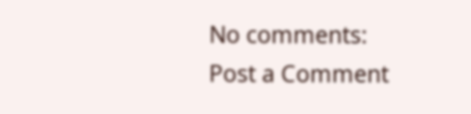No comments:
Post a Comment